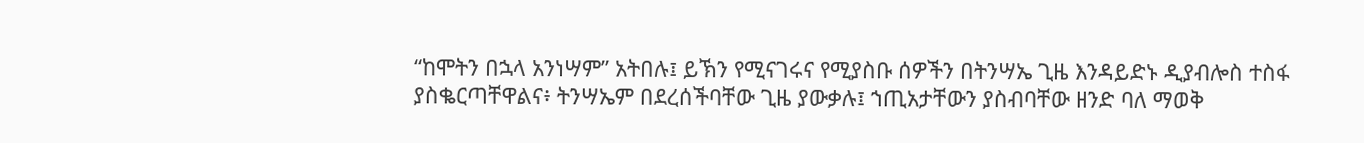“ከሞትን በኋላ አንነሣም” አትበሉ፤ ይኽን የሚናገሩና የሚያስቡ ሰዎችን በትንሣኤ ጊዜ እንዳይድኑ ዲያብሎስ ተስፋ ያስቈርጣቸዋልና፥ ትንሣኤም በደረሰችባቸው ጊዜ ያውቃሉ፤ ኀጢአታቸውን ያስብባቸው ዘንድ ባለ ማወቅ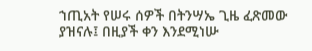ኀጢአት የሠሩ ሰዎች በትንሣኤ ጊዜ ፈጽመው ያዝናሉ፤ በዚያች ቀን እንደሚነሡ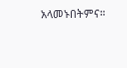አላመኑበትምና።